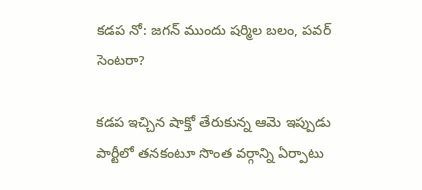కడప నో: జగన్ ముందు షర్మిల బలం, పవర్ సెంటరా?

కడప ఇచ్చిన షాక్తో తేరుకున్న ఆమె ఇప్పుడు పార్టీలో తనకంటూ సొంత వర్గాన్ని ఏర్పాటు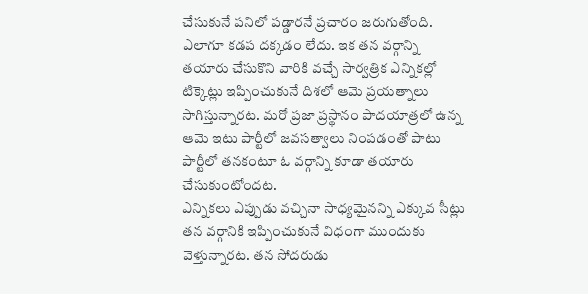చేసుకునే పనిలో పడ్డారనే ప్రచారం జరుగుతోంది. ఎలాగూ కడప దక్కడం లేదు. ఇక తన వర్గాన్ని తయారు చేసుకొని వారికి వచ్చే సార్వత్రిక ఎన్నికల్లో టిక్కెట్లు ఇప్పించుకునే దిశలో ఆమె ప్రయత్నాలు సాగిస్తున్నారట. మరో ప్రజా ప్రస్థానం పాదయాత్రలో ఉన్న ఆమె ఇటు పార్టీలో జవసత్వాలు నింపడంతో పాటు పార్టీలో తనకంటూ ఓ వర్గాన్ని కూడా తయారు చేసుకుంటోందట.
ఎన్నికలు ఎప్పుడు వచ్చినా సాధ్యమైనన్ని ఎక్కువ సీట్లు తన వర్గానికి ఇప్పించుకునే విధంగా ముందుకు వెళ్తున్నారట. తన సోదరుడు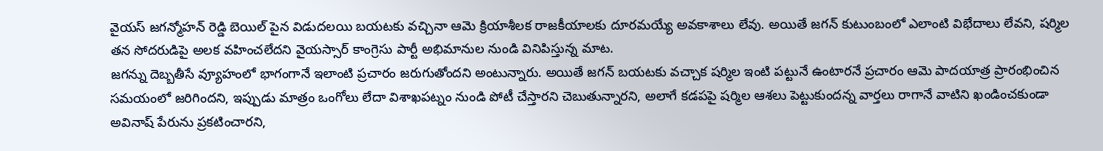వైయస్ జగన్మోహన్ రెడ్డి బెయిల్ పైన విడుదలయి బయటకు వచ్చినా ఆమె క్రియాశీలక రాజకీయాలకు దూరమయ్యే అవకాశాలు లేవు. అయితే జగన్ కుటుంబంలో ఎలాంటి విభేదాలు లేవని, షర్మిల తన సోదరుడిపై అలక వహించలేదని వైయస్సార్ కాంగ్రెసు పార్టీ అభిమానుల నుండి వినిపిస్తున్న మాట.
జగన్ను దెబ్బతీసే వ్యూహంలో భాగంగానే ఇలాంటి ప్రచారం జరుగుతోందని అంటున్నారు. అయితే జగన్ బయటకు వచ్చాక షర్మిల ఇంటి పట్టునే ఉంటారనే ప్రచారం ఆమె పాదయాత్ర ప్రారంభించిన సమయంలో జరిగిందని, ఇప్పుడు మాత్రం ఒంగోలు లేదా విశాఖపట్నం నుండి పోటీ చేస్తారని చెబుతున్నారని, అలాగే కడపపై షర్మిల ఆశలు పెట్టుకుందన్న వార్తలు రాగానే వాటిని ఖండించకుండా అవినాష్ పేరును ప్రకటించారని,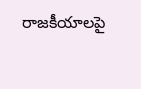రాజకీయాలపై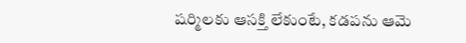షర్మిలకు ఆసక్తి లేకుంటే, కడపను ఆమె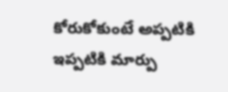కోరుకోకుంటే అప్పటికి ఇప్పటికి మార్పు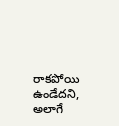రాకపోయి ఉండేదని, అలాగే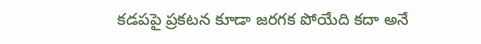కడపపై ప్రకటన కూడా జరగక పోయేది కదా అనే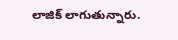లాజిక్ లాగుతున్నారు.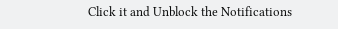Click it and Unblock the Notifications